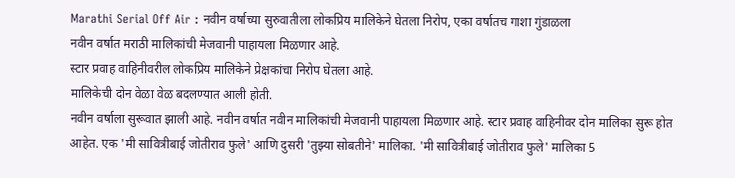Marathi Serial Off Air : नवीन वर्षाच्या सुरुवातीला लोकप्रिय मालिकेने घेतला निरोप, एका वर्षातच गाशा गुंडाळला
नवीन वर्षात मराठी मालिकांची मेजवानी पाहायला मिळणार आहे.
स्टार प्रवाह वाहिनीवरील लोकप्रिय मालिकेने प्रेक्षकांचा निरोप घेतला आहे.
मालिकेची दोन वेळा वेळ बदलण्यात आली होती.
नवीन वर्षाला सुरूवात झाली आहे. नवीन वर्षात नवीन मालिकांची मेजवानी पाहायला मिळणार आहे. स्टार प्रवाह वाहिनीवर दोन मालिका सुरू होत आहेत. एक 'मी सावित्रीबाई जोतीराव फुले' आणि दुसरी 'तुझ्या सोबतीने' मालिका. 'मी सावित्रीबाई जोतीराव फुले' मालिका 5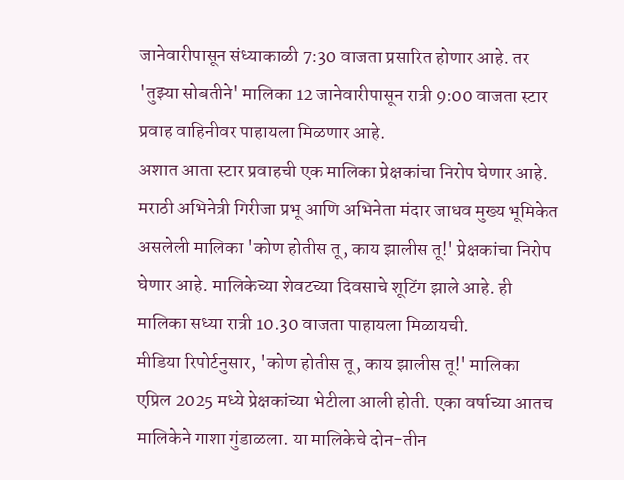जानेवारीपासून संध्याकाळी 7:30 वाजता प्रसारित होणार आहे. तर 'तुझ्या सोबतीने' मालिका 12 जानेवारीपासून रात्री 9:00 वाजता स्टार प्रवाह वाहिनीवर पाहायला मिळणार आहे.
अशात आता स्टार प्रवाहची एक मालिका प्रेक्षकांचा निरोप घेणार आहे. मराठी अभिनेत्री गिरीजा प्रभू आणि अभिनेता मंदार जाधव मुख्य भूमिकेत असलेली मालिका 'कोण होतीस तू, काय झालीस तू!' प्रेक्षकांचा निरोप घेणार आहे. मालिकेच्या शेवटच्या दिवसाचे शूटिंग झाले आहे. ही मालिका सध्या रात्री 10.30 वाजता पाहायला मिळायची.
मीडिया रिपोर्टनुसार, 'कोण होतीस तू, काय झालीस तू!' मालिका एप्रिल 2025 मध्ये प्रेक्षकांच्या भेटीला आली होती. एका वर्षाच्या आतच मालिकेने गाशा गुंडाळला. या मालिकेचे दोन-तीन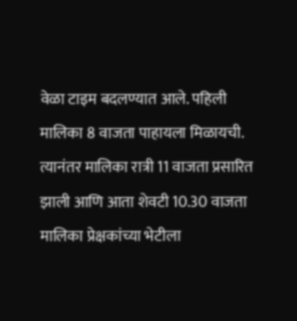वेळा टाइम बदलण्यात आले. पहिली मालिका 8 वाजता पाहायला मिळायची. त्यानंतर मालिका रात्री 11 वाजता प्रसारित झाली आणि आता शेवटी 10.30 वाजता मालिका प्रेक्षकांच्या भेटीला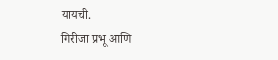यायची.
गिरीजा प्रभू आणि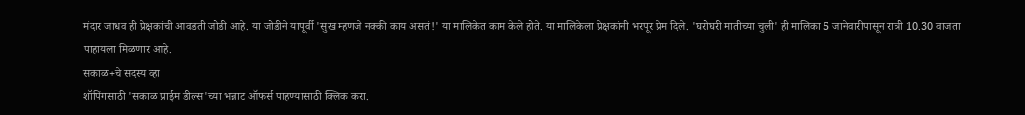मंदार जाधव ही प्रेक्षकांची आवडती जोडी आहे. या जोडीने यापूर्वी 'सुख म्हणजे नक्की काय असतं!' या मालिकेत काम केले होते. या मालिकेला प्रेक्षकांनी भरपूर प्रेम दिले. 'घरोघरी मातीच्या चुली' ही मालिका 5 जानेवारीपासून रात्री 10.30 वाजता पाहायला मिळणार आहे.
सकाळ+चे सदस्य व्हा
शॉपिंगसाठी 'सकाळ प्राईम डील्स'च्या भन्नाट ऑफर्स पाहण्यासाठी क्लिक करा.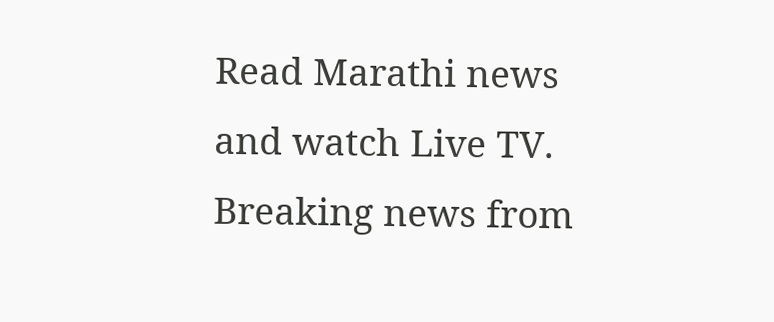Read Marathi news and watch Live TV. Breaking news from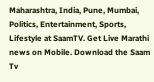Maharashtra, India, Pune, Mumbai, Politics, Entertainment, Sports, Lifestyle at SaamTV. Get Live Marathi news on Mobile. Download the Saam Tv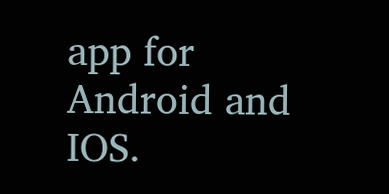app for Android and IOS.